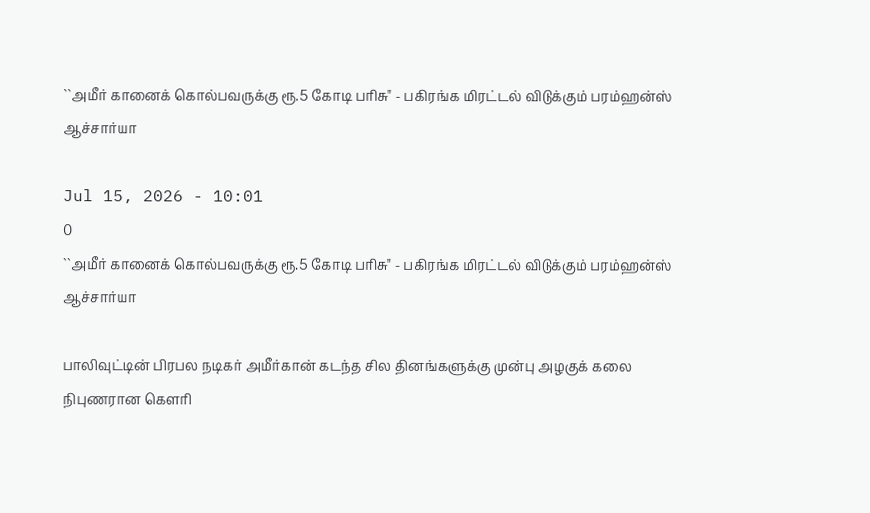``அமீர் கானைக் கொல்பவருக்கு ரூ.5 கோடி பரிசு" - பகிரங்க மிரட்டல் விடுக்கும் பரம்ஹன்ஸ் ஆச்சார்யா

Jul 15, 2026 - 10:01
0
``அமீர் கானைக் கொல்பவருக்கு ரூ.5 கோடி பரிசு" - பகிரங்க மிரட்டல் விடுக்கும் பரம்ஹன்ஸ் ஆச்சார்யா

பாலிவுட்டின் பிரபல நடிகர் அமீர்கான் கடந்த சில தினங்களுக்கு முன்பு அழகுக் கலை நிபுணரான கௌரி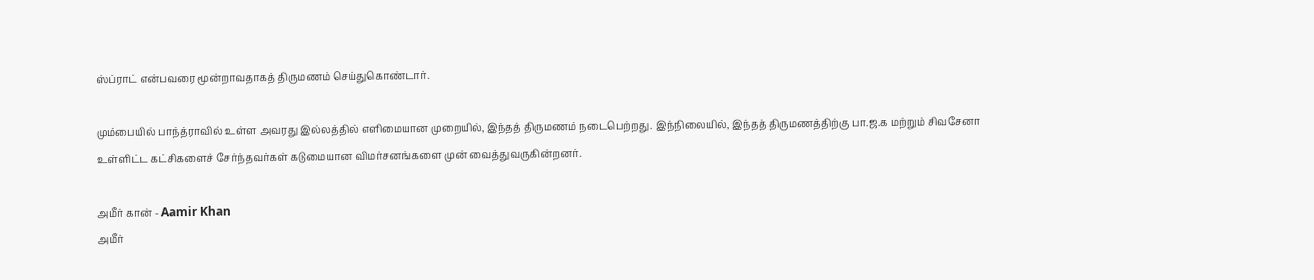ஸ்ப்ராட் என்பவரை மூன்றாவதாகத் திருமணம் செய்துகொண்டார்.

மும்பையில் பாந்த்ராவில் உள்ள அவரது இல்லத்தில் எளிமையான முறையில், இந்தத் திருமணம் நடைபெற்றது. இந்நிலையில், இந்தத் திருமணத்திற்கு பா.ஜ.க மற்றும் சிவசேனா உள்ளிட்ட கட்சிகளைச் சேர்ந்தவர்கள் கடுமையான விமர்சனங்களை முன் வைத்துவருகின்றனர்.

அமீர் கான் - Aamir Khan
அமீர்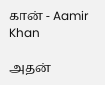கான் - Aamir Khan

அதன்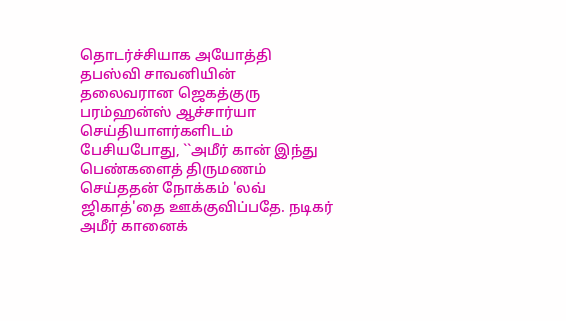தொடர்ச்சியாக அயோத்தி தபஸ்வி சாவனியின் தலைவரான ஜெகத்குரு பரம்ஹன்ஸ் ஆச்சார்யா செய்தியாளர்களிடம் பேசியபோது, ``அமீர் கான் இந்து பெண்களைத் திருமணம் செய்ததன் நோக்கம் 'லவ் ஜிகாத்'தை ஊக்குவிப்பதே. நடிகர் அமீர் கானைக்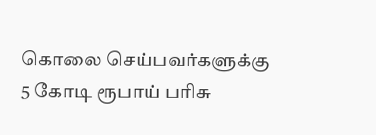கொலை செய்பவர்களுக்கு 5 கோடி ரூபாய் பரிசு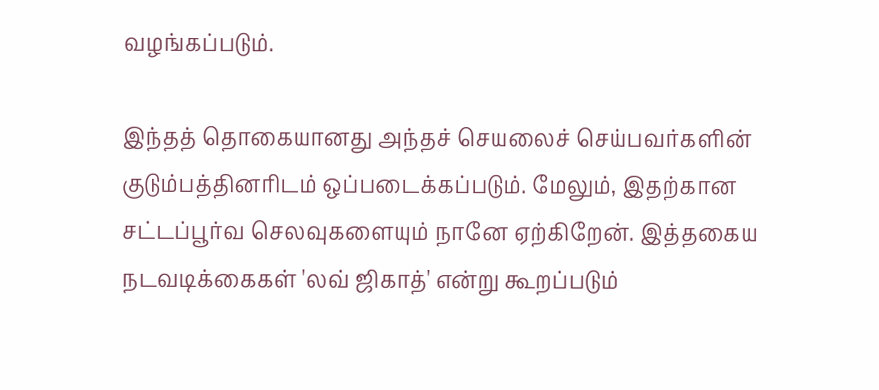வழங்கப்படும்.

இந்தத் தொகையானது அந்தச் செயலைச் செய்பவர்களின் குடும்பத்தினரிடம் ஒப்படைக்கப்படும். மேலும், இதற்கான சட்டப்பூர்வ செலவுகளையும் நானே ஏற்கிறேன். இத்தகைய நடவடிக்கைகள் 'லவ் ஜிகாத்' என்று கூறப்படும்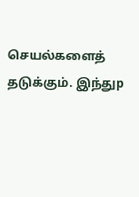செயல்களைத் தடுக்கும். இந்துp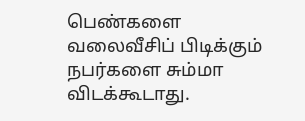பெண்களை வலைவீசிப் பிடிக்கும் நபர்களை சும்மா விடக்கூடாது.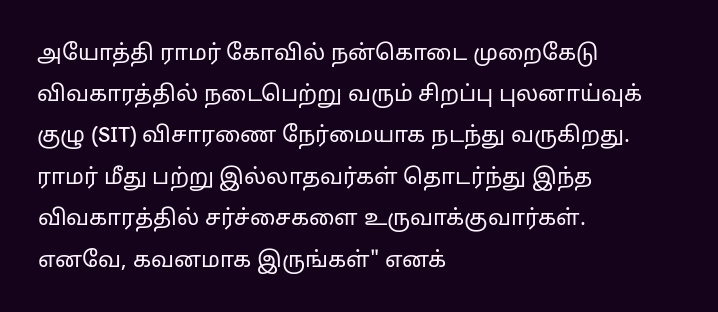அயோத்தி ராமர் கோவில் நன்கொடை முறைகேடு விவகாரத்தில் நடைபெற்று வரும் சிறப்பு புலனாய்வுக் குழு (SIT) விசாரணை நேர்மையாக நடந்து வருகிறது. ராமர் மீது பற்று இல்லாதவர்கள் தொடர்ந்து இந்த விவகாரத்தில் சர்ச்சைகளை உருவாக்குவார்கள். எனவே, கவனமாக இருங்கள்" எனக்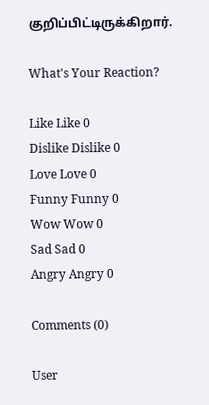குறிப்பிட்டிருக்கிறார்.

What's Your Reaction?

Like Like 0
Dislike Dislike 0
Love Love 0
Funny Funny 0
Wow Wow 0
Sad Sad 0
Angry Angry 0

Comments (0)

User